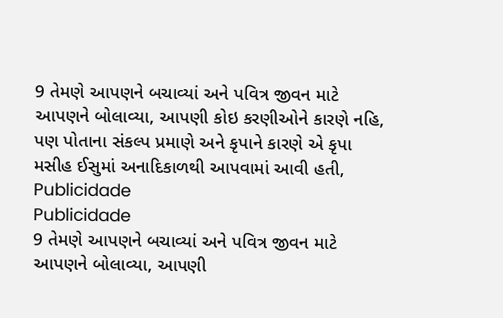9 તેમણે આપણને બચાવ્યાં અને પવિત્ર જીવન માટે આપણને બોલાવ્યા, આપણી કોઇ કરણીઓને કારણે નહિ, પણ પોતાના સંકલ્પ પ્રમાણે અને કૃપાને કારણે એ કૃપા મસીહ ઈસુમાં અનાદિકાળથી આપવામાં આવી હતી,
Publicidade
Publicidade
9 તેમણે આપણને બચાવ્યાં અને પવિત્ર જીવન માટે આપણને બોલાવ્યા, આપણી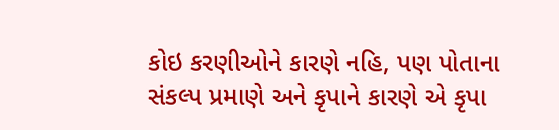કોઇ કરણીઓને કારણે નહિ, પણ પોતાના સંકલ્પ પ્રમાણે અને કૃપાને કારણે એ કૃપા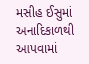મસીહ ઈસુમાં અનાદિકાળથી આપવામાં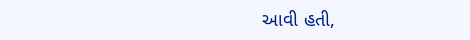આવી હતી,